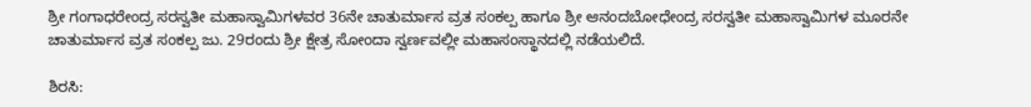ಶ್ರೀ ಗಂಗಾಧರೇಂದ್ರ ಸರಸ್ವತೀ ಮಹಾಸ್ವಾಮಿಗಳವರ 36ನೇ ಚಾತುರ್ಮಾಸ ವ್ರತ ಸಂಕಲ್ಪ ಹಾಗೂ ಶ್ರೀ ಆನಂದಬೋಧೇಂದ್ರ ಸರಸ್ವತೀ ಮಹಾಸ್ವಾಮಿಗಳ ಮೂರನೇ ಚಾತುರ್ಮಾಸ ವ್ರತ ಸಂಕಲ್ಪ ಜು. 29ರಂದು ಶ್ರೀ ಕ್ಷೇತ್ರ ಸೋಂದಾ ಸ್ವರ್ಣವಲ್ಲೀ ಮಹಾಸಂಸ್ಥಾನದಲ್ಲಿ ನಡೆಯಲಿದೆ.

ಶಿರಸಿ: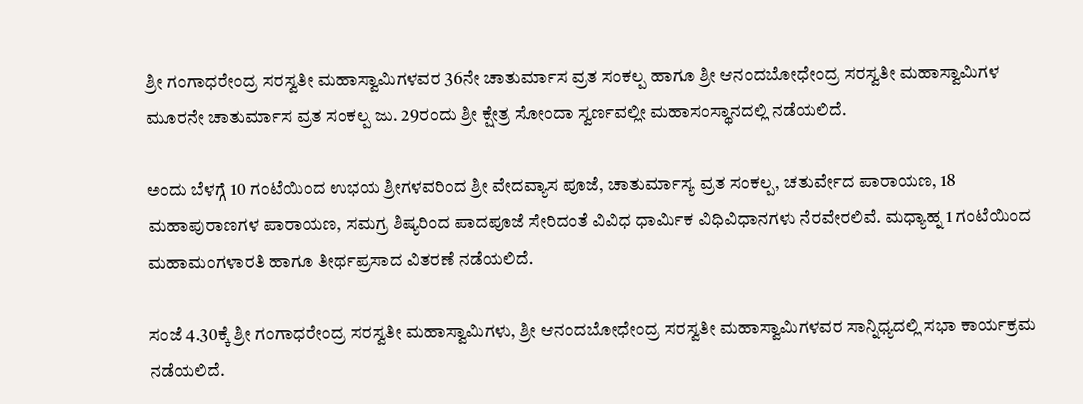ಶ್ರೀ ಗಂಗಾಧರೇಂದ್ರ ಸರಸ್ವತೀ ಮಹಾಸ್ವಾಮಿಗಳವರ 36ನೇ ಚಾತುರ್ಮಾಸ ವ್ರತ ಸಂಕಲ್ಪ ಹಾಗೂ ಶ್ರೀ ಆನಂದಬೋಧೇಂದ್ರ ಸರಸ್ವತೀ ಮಹಾಸ್ವಾಮಿಗಳ ಮೂರನೇ ಚಾತುರ್ಮಾಸ ವ್ರತ ಸಂಕಲ್ಪ ಜು. 29ರಂದು ಶ್ರೀ ಕ್ಷೇತ್ರ ಸೋಂದಾ ಸ್ವರ್ಣವಲ್ಲೀ ಮಹಾಸಂಸ್ಥಾನದಲ್ಲಿ ನಡೆಯಲಿದೆ.

ಅಂದು ಬೆಳಗ್ಗೆ 10 ಗಂಟೆಯಿಂದ ಉಭಯ ಶ್ರೀಗಳವರಿಂದ ಶ್ರೀ ವೇದವ್ಯಾಸ ಪೂಜೆ, ಚಾತುರ್ಮಾಸ್ಯ ವ್ರತ ಸಂಕಲ್ಪ, ಚತುರ್ವೇದ ಪಾರಾಯಣ, 18 ಮಹಾಪುರಾಣಗಳ ಪಾರಾಯಣ, ಸಮಗ್ರ ಶಿಷ್ಯರಿಂದ ಪಾದಪೂಜೆ ಸೇರಿದಂತೆ ವಿವಿಧ ಧಾರ್ಮಿಕ ವಿಧಿವಿಧಾನಗಳು ನೆರವೇರಲಿವೆ. ಮಧ್ಯಾಹ್ನ 1 ಗಂಟೆಯಿಂದ ಮಹಾಮಂಗಳಾರತಿ ಹಾಗೂ ತೀರ್ಥಪ್ರಸಾದ ವಿತರಣೆ ನಡೆಯಲಿದೆ.

ಸಂಜೆ 4.30ಕ್ಕೆ ಶ್ರೀ ಗಂಗಾಧರೇಂದ್ರ ಸರಸ್ವತೀ ಮಹಾಸ್ವಾಮಿಗಳು, ಶ್ರೀ ಆನಂದಬೋಧೇಂದ್ರ ಸರಸ್ವತೀ ಮಹಾಸ್ವಾಮಿಗಳವರ ಸಾನ್ನಿಧ್ಯದಲ್ಲಿ ಸಭಾ ಕಾರ್ಯಕ್ರಮ ನಡೆಯಲಿದೆ.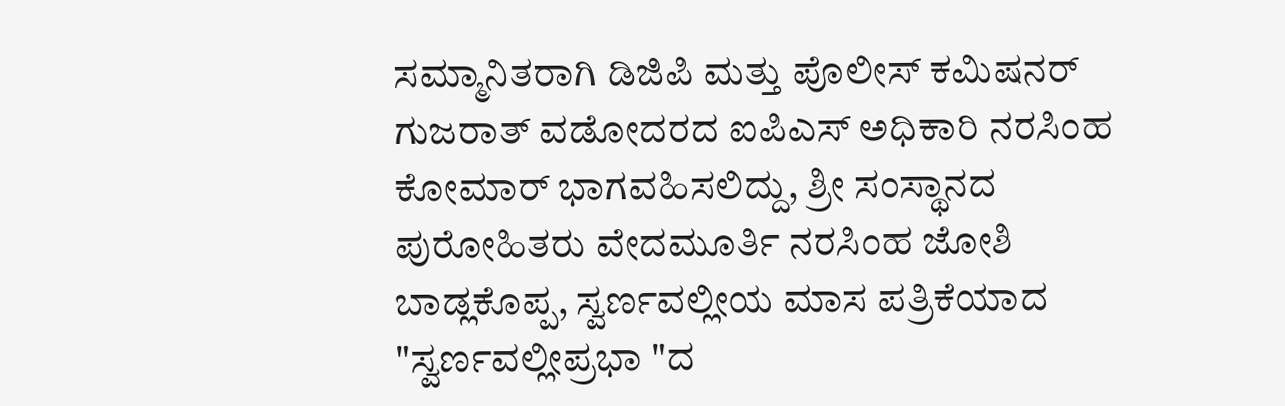ಸಮ್ಮಾನಿತರಾಗಿ ಡಿಜಿಪಿ ಮತ್ತು ಪೊಲೀಸ್ ಕಮಿಷನರ್ ಗುಜರಾತ್ ವಡೋದರದ ಐಪಿಎಸ್ ಅಧಿಕಾರಿ ನರಸಿಂಹ ಕೋಮಾರ್ ಭಾಗವಹಿಸಲಿದ್ದು, ಶ್ರೀ ಸಂಸ್ಥಾನದ ಪುರೋಹಿತರು ವೇದಮೂರ್ತಿ ನರಸಿಂಹ ಜೋಶಿ ಬಾಡ್ಲಕೊಪ್ಪ, ಸ್ವರ್ಣವಲ್ಲೀಯ ಮಾಸ ಪತ್ರಿಕೆಯಾದ "ಸ್ವರ್ಣವಲ್ಲೀಪ್ರಭಾ "ದ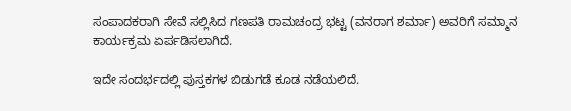ಸಂಪಾದಕರಾಗಿ ಸೇವೆ ಸಲ್ಲಿಸಿದ ಗಣಪತಿ ರಾಮಚಂದ್ರ ಭಟ್ಟ (ವನರಾಗ ಶರ್ಮಾ) ಅವರಿಗೆ ಸಮ್ಮಾನ ಕಾರ್ಯಕ್ರಮ ಏರ್ಪಡಿಸಲಾಗಿದೆ.

ಇದೇ ಸಂದರ್ಭದಲ್ಲಿ ಪುಸ್ತಕಗಳ ಬಿಡುಗಡೆ ಕೂಡ ನಡೆಯಲಿದೆ.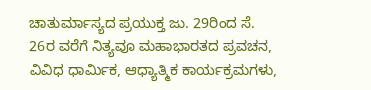ಚಾತುರ್ಮಾಸ್ಯದ ಪ್ರಯುಕ್ತ ಜು. 29ರಿಂದ ಸೆ. 26ರ ವರೆಗೆ ನಿತ್ಯವೂ ಮಹಾಭಾರತದ ಪ್ರವಚನ, ವಿವಿಧ ಧಾರ್ಮಿಕ, ಆಧ್ಯಾತ್ಮಿಕ ಕಾರ್ಯಕ್ರಮಗಳು,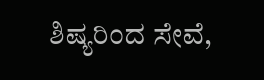ಶಿಷ್ಯರಿಂದ ಸೇವೆ,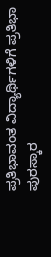ಪ್ರತಿಭಾವಂತ ವಿದ್ಯಾರ್ಥಿಗಳಿಗೆ ಪ್ರತಿಭಾ ಪುರಸ್ಕಾರ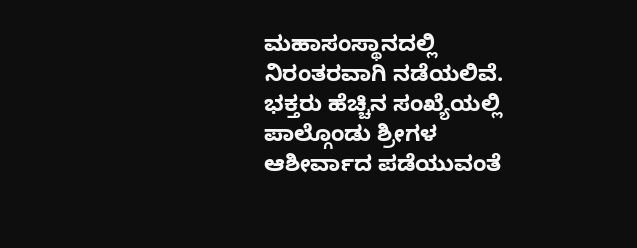ಮಹಾಸಂಸ್ಥಾನದಲ್ಲಿ ನಿರಂತರವಾಗಿ ನಡೆಯಲಿವೆ. ಭಕ್ತರು ಹೆಚ್ಚಿನ ಸಂಖ್ಯೆಯಲ್ಲಿ ಪಾಲ್ಗೊಂಡು ಶ್ರೀಗಳ ಆಶೀರ್ವಾದ ಪಡೆಯುವಂತೆ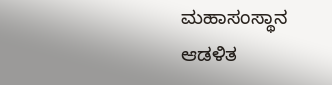ಮಹಾಸಂಸ್ಥಾನ ಆಡಳಿತ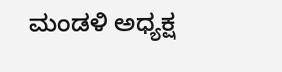ಮಂಡಳಿ ಅಧ್ಯಕ್ಷ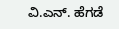ವಿ.ಎನ್. ಹೆಗಡೆ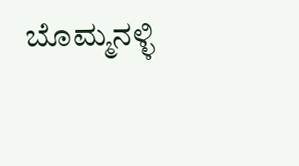ಬೊಮ್ಮನಳ್ಳಿ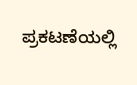ಪ್ರಕಟಣೆಯಲ್ಲಿ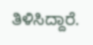ತಿಳಿಸಿದ್ದಾರೆ.